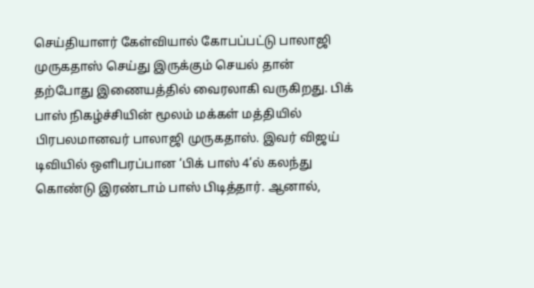செய்தியாளர் கேள்வியால் கோபப்பட்டு பாலாஜி முருகதாஸ் செய்து இருக்கும் செயல் தான் தற்போது இணையத்தில் வைரலாகி வருகிறது. பிக் பாஸ் நிகழ்ச்சியின் மூலம் மக்கள் மத்தியில் பிரபலமானவர் பாலாஜி முருகதாஸ். இவர் விஜய் டிவியில் ஒளிபரப்பான ‘பிக் பாஸ் 4’ல் கலந்து கொண்டு இரண்டாம் பாஸ் பிடித்தார். ஆனால்,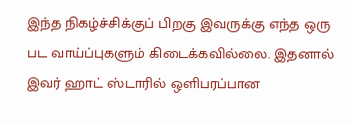இந்த நிகழ்ச்சிக்குப் பிறகு இவருக்கு எந்த ஒரு பட வாய்ப்புகளும் கிடைக்கவில்லை. இதனால் இவர் ஹாட் ஸ்டாரில் ஒளிபரப்பான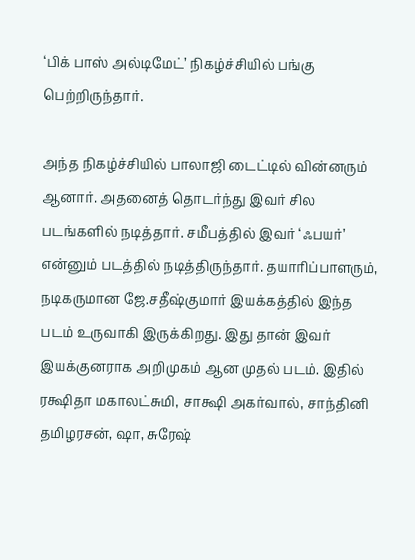‘பிக் பாஸ் அல்டிமேட்’ நிகழ்ச்சியில் பங்கு பெற்றிருந்தார்.

அந்த நிகழ்ச்சியில் பாலாஜி டைட்டில் வின்னரும் ஆனார். அதனைத் தொடர்ந்து இவர் சில படங்களில் நடித்தார். சமீபத்தில் இவர் ‘ஃபயர்’ என்னும் படத்தில் நடித்திருந்தார். தயாரிப்பாளரும், நடிகருமான ஜே.சதீஷ்குமார் இயக்கத்தில் இந்த படம் உருவாகி இருக்கிறது. இது தான் இவர் இயக்குனராக அறிமுகம் ஆன முதல் படம். இதில் ரக்ஷிதா மகாலட்சுமி, சாக்ஷி அகர்வால், சாந்தினி தமிழரசன், ஷா, சுரேஷ்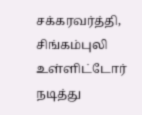சக்கரவர்த்தி, சிங்கம்புலி உள்ளிட்டோர் நடித்து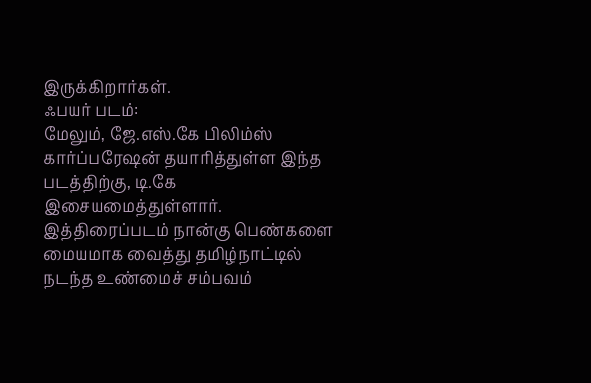இருக்கிறார்கள்.
ஃபயர் படம்:
மேலும், ஜே.எஸ்.கே பிலிம்ஸ் கார்ப்பரேஷன் தயாரித்துள்ள இந்த படத்திற்கு, டி.கே இசையமைத்துள்ளார். இத்திரைப்படம் நான்கு பெண்களை மையமாக வைத்து தமிழ்நாட்டில் நடந்த உண்மைச் சம்பவம்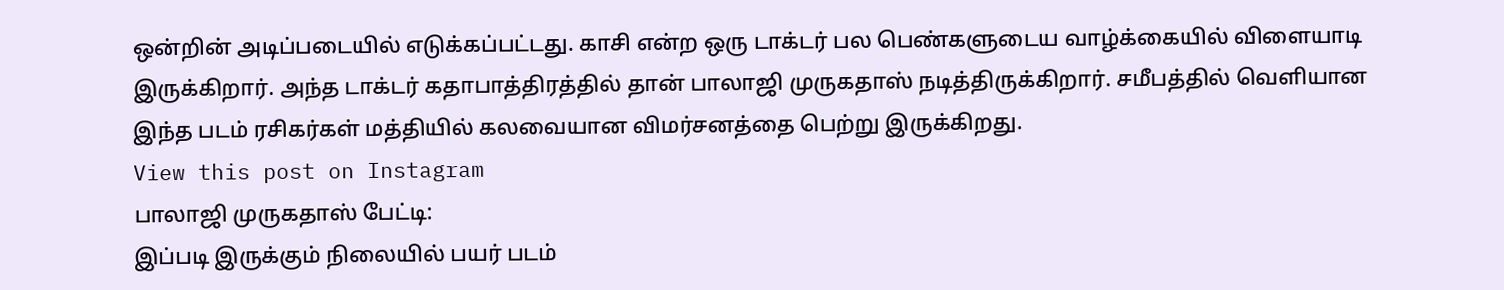ஒன்றின் அடிப்படையில் எடுக்கப்பட்டது. காசி என்ற ஒரு டாக்டர் பல பெண்களுடைய வாழ்க்கையில் விளையாடி இருக்கிறார். அந்த டாக்டர் கதாபாத்திரத்தில் தான் பாலாஜி முருகதாஸ் நடித்திருக்கிறார். சமீபத்தில் வெளியான இந்த படம் ரசிகர்கள் மத்தியில் கலவையான விமர்சனத்தை பெற்று இருக்கிறது.
View this post on Instagram
பாலாஜி முருகதாஸ் பேட்டி:
இப்படி இருக்கும் நிலையில் பயர் படம்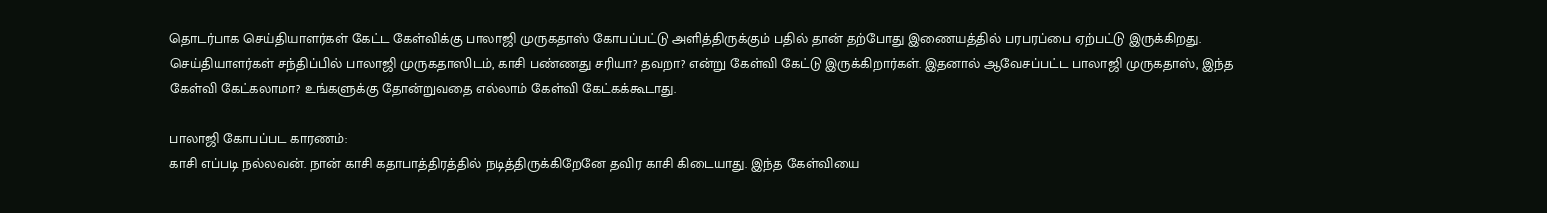தொடர்பாக செய்தியாளர்கள் கேட்ட கேள்விக்கு பாலாஜி முருகதாஸ் கோபப்பட்டு அளித்திருக்கும் பதில் தான் தற்போது இணையத்தில் பரபரப்பை ஏற்பட்டு இருக்கிறது.
செய்தியாளர்கள் சந்திப்பில் பாலாஜி முருகதாஸிடம், காசி பண்ணது சரியா? தவறா? என்று கேள்வி கேட்டு இருக்கிறார்கள். இதனால் ஆவேசப்பட்ட பாலாஜி முருகதாஸ், இந்த கேள்வி கேட்கலாமா? உங்களுக்கு தோன்றுவதை எல்லாம் கேள்வி கேட்கக்கூடாது.

பாலாஜி கோபப்பட காரணம்:
காசி எப்படி நல்லவன். நான் காசி கதாபாத்திரத்தில் நடித்திருக்கிறேனே தவிர காசி கிடையாது. இந்த கேள்வியை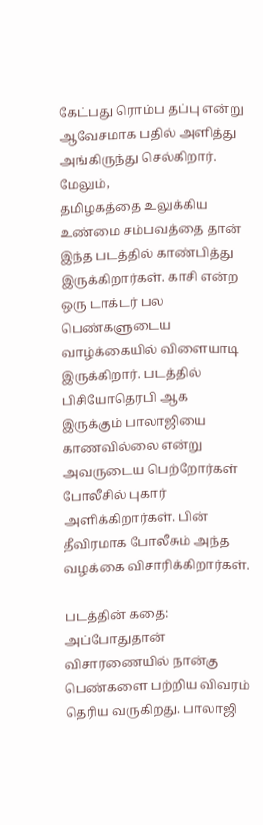கேட்பது ரொம்ப தப்பு என்று ஆவேசமாக பதில் அளித்து அங்கிருந்து செல்கிறார். மேலும்,
தமிழகத்தை உலுக்கிய உண்மை சம்பவத்தை தான் இந்த படத்தில் காண்பித்து இருக்கிறார்கள். காசி என்ற ஒரு டாக்டர் பல பெண்களுடைய வாழ்க்கையில் விளையாடி இருக்கிறார். படத்தில் பிசியோதெரபி ஆக இருக்கும் பாலாஜியை காணவில்லை என்று அவருடைய பெற்றோர்கள் போலீசில் புகார் அளிக்கிறார்கள். பின் தீவிரமாக போலீசும் அந்த வழக்கை விசாரிக்கிறார்கள்.

படத்தின் கதை:
அப்போதுதான் விசாரணையில் நான்கு பெண்களை பற்றிய விவரம் தெரிய வருகிறது. பாலாஜி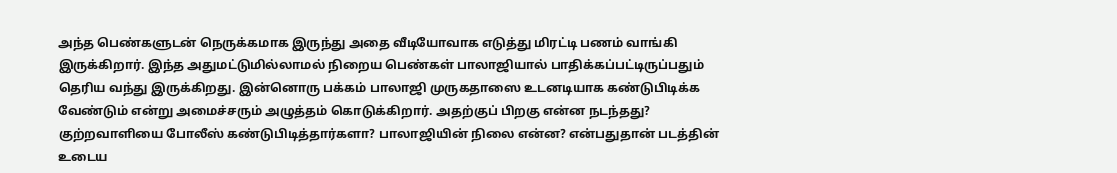அந்த பெண்களுடன் நெருக்கமாக இருந்து அதை வீடியோவாக எடுத்து மிரட்டி பணம் வாங்கி இருக்கிறார். இந்த அதுமட்டுமில்லாமல் நிறைய பெண்கள் பாலாஜியால் பாதிக்கப்பட்டிருப்பதும் தெரிய வந்து இருக்கிறது. இன்னொரு பக்கம் பாலாஜி முருகதாஸை உடனடியாக கண்டுபிடிக்க வேண்டும் என்று அமைச்சரும் அழுத்தம் கொடுக்கிறார். அதற்குப் பிறகு என்ன நடந்தது? குற்றவாளியை போலீஸ் கண்டுபிடித்தார்களா? பாலாஜியின் நிலை என்ன? என்பதுதான் படத்தின் உடைய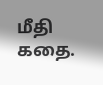மீதி கதை.